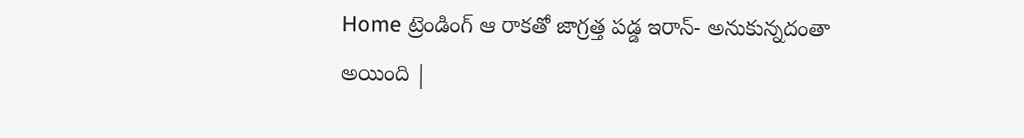Home ట్రెండింగ్ ఆ రాకతో జాగ్రత్త పడ్డ ఇరాన్- అనుకున్నదంతా అయింది |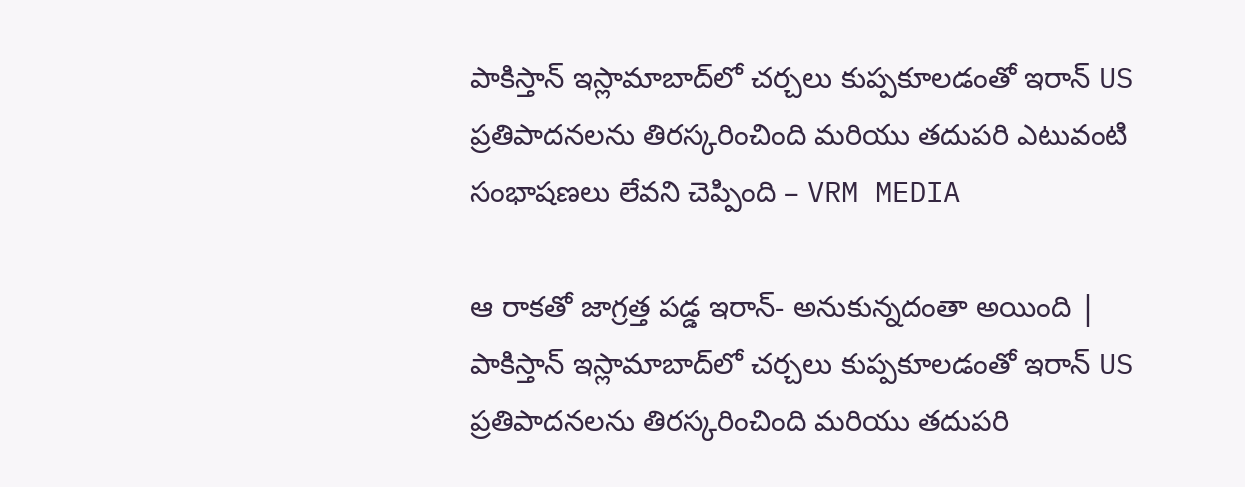పాకిస్తాన్ ఇస్లామాబాద్‌లో చర్చలు కుప్పకూలడంతో ఇరాన్ US ప్రతిపాదనలను తిరస్కరించింది మరియు తదుపరి ఎటువంటి సంభాషణలు లేవని చెప్పింది – VRM MEDIA

ఆ రాకతో జాగ్రత్త పడ్డ ఇరాన్- అనుకున్నదంతా అయింది | పాకిస్తాన్ ఇస్లామాబాద్‌లో చర్చలు కుప్పకూలడంతో ఇరాన్ US ప్రతిపాదనలను తిరస్కరించింది మరియు తదుపరి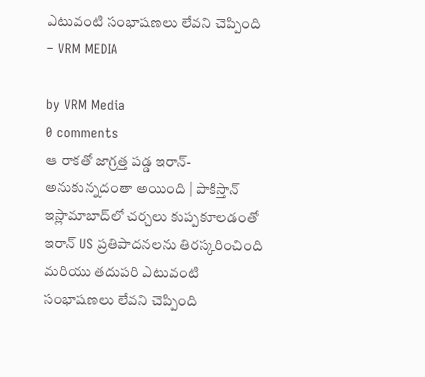ఎటువంటి సంభాషణలు లేవని చెప్పింది – VRM MEDIA

by VRM Media
0 comments
ఆ రాకతో జాగ్రత్త పడ్డ ఇరాన్- అనుకున్నదంతా అయింది | పాకిస్తాన్ ఇస్లామాబాద్‌లో చర్చలు కుప్పకూలడంతో ఇరాన్ US ప్రతిపాదనలను తిరస్కరించింది మరియు తదుపరి ఎటువంటి సంభాషణలు లేవని చెప్పింది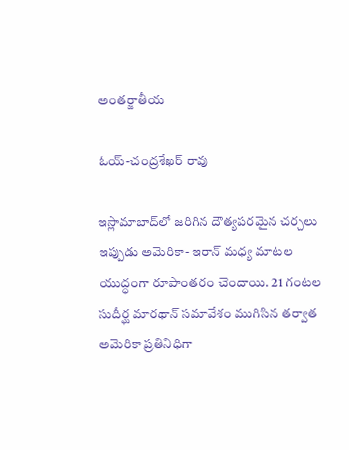అంతర్జాతీయ

ఓయ్-చంద్రశేఖర్ రావు

ఇస్లామాబాద్‌లో జరిగిన దౌత్యపరమైన చర్చలు ఇప్పుడు అమెరికా- ఇరాన్ మధ్య మాటల యుద్ధంగా రూపాంతరం చెందాయి. 21 గంటల సుదీర్ఘ మారథాన్ సమావేశం ముగిసిన తర్వాత అమెరికా ప్రతినిధిగా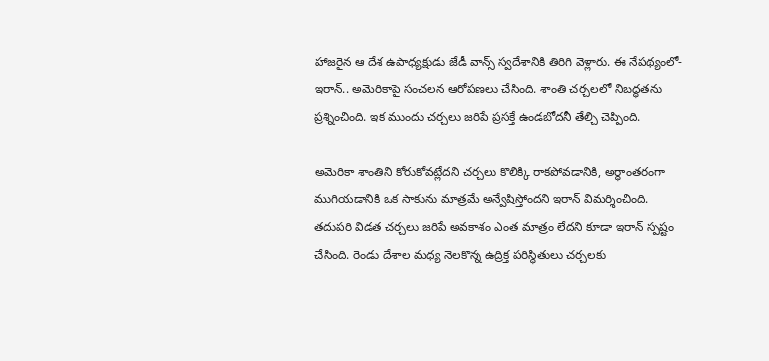హాజరైన ఆ దేశ ఉపాధ్యక్షుడు జేడీ వాన్స్ స్వదేశానికి తిరిగి వెళ్లారు. ఈ నేపథ్యంలో- ఇరాన్.. అమెరికాపై సంచలన ఆరోపణలు చేసింది. శాంతి చర్చలలో నిబద్ధతను ప్రశ్నించింది. ఇక ముందు చర్చలు జరిపే ప్రసక్తే ఉండబోదనీ తేల్చి చెప్పింది.

అమెరికా శాంతిని కోరుకోవట్లేదని చర్చలు కొలిక్కి రాకపోవడానికి, అర్ధాంతరంగా ముగియడానికి ఒక సాకును మాత్రమే అన్వేషిస్తోందని ఇరాన్ విమర్శించింది. తదుపరి విడత చర్చలు జరిపే అవకాశం ఎంత మాత్రం లేదని కూడా ఇరాన్ స్పష్టం చేసింది. రెండు దేశాల మధ్య నెలకొన్న ఉద్రిక్త పరిస్థితులు చర్చలకు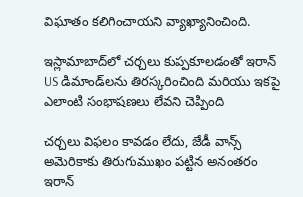విఘాతం కలిగించాయని వ్యాఖ్యానించింది.

ఇస్లామాబాద్‌లో చర్చలు కుప్పకూలడంతో ఇరాన్ US డిమాండ్‌లను తిరస్కరించింది మరియు ఇకపై ఎలాంటి సంభాషణలు లేవని చెప్పింది

చర్చలు విఫలం కావడం లేదు, జేడీ వాన్స్ అమెరికాకు తిరుగుముఖం పట్టిన అనంతరం ఇరాన్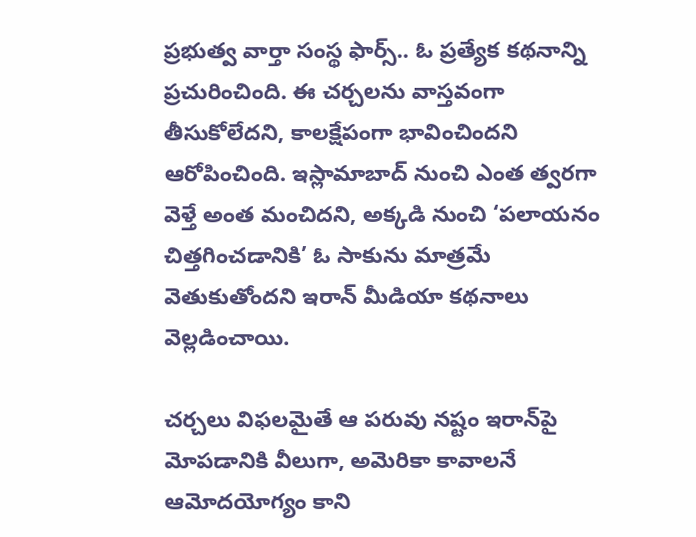ప్రభుత్వ వార్తా సంస్థ ఫార్స్.. ఓ ప్రత్యేక కథనాన్ని ప్రచురించింది. ఈ చర్చలను వాస్తవంగా తీసుకోలేదని, కాలక్షేపంగా భావించిందని ఆరోపించింది. ఇస్లామాబాద్ నుంచి ఎంత త్వరగా వెళ్తే అంత మంచిదని, అక్కడి నుంచి ‘పలాయనం చిత్తగించడానికి’ ఓ సాకును మాత్రమే వెతుకుతోందని ఇరాన్ మీడియా కథనాలు వెల్లడించాయి.

చర్చలు విఫలమైతే ఆ పరువు నష్టం ఇరాన్‌పై మోపడానికి వీలుగా, అమెరికా కావాలనే ఆమోదయోగ్యం కాని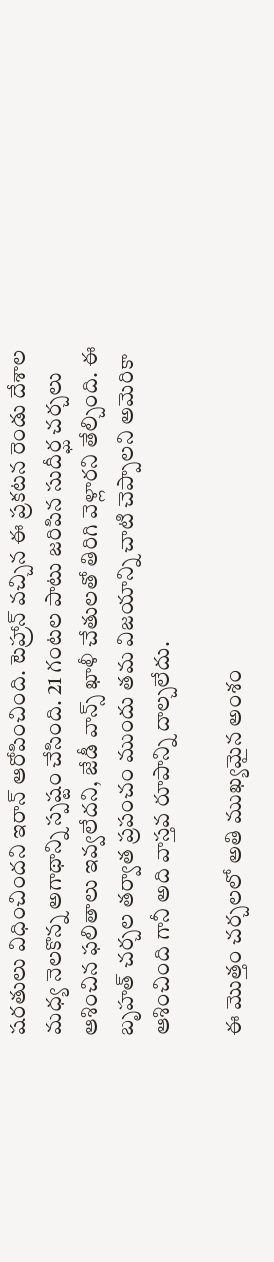షరతులు విధించిందని ఇరాన్ ఆరోపించింది. టెహ్రాన్ వచ్చిన ఈ ప్రకటన రెండు దేశాల మధ్య నెలకొన్న అగాథాన్ని స్పష్టం చేసింది. 21 గంటల పాటు జరిపిన సుదీర్ఘ చర్చలు ఆశించిన ఫలితాలు ఇవ్వలేదని, జేడీ వాన్స్ ఖాళీ చేతులతో తిరిగి వెళ్లారని తేల్చింది. ఈ బృహత్ చర్చల తర్వాత ప్రపంచం ముందు తమ విజయాన్ని చాటి చెప్పాలని అమెరికా ఆశించింది గానీ అది వాస్తవ రూపాన్ని దాల్చలేదు.

ఈ మొత్తం చర్చలలో అతి ముఖ్యమైన అంశం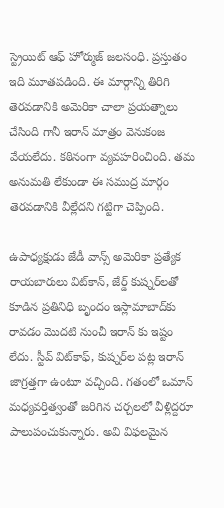స్ట్రెయిట్ ఆఫ్ హోర్ముజ్ జలసంధి. ప్రస్తుతం ఇది మూతపడింది. ఈ మార్గాన్ని తిరిగి తెరవడానికి అమెరికా చాలా ప్రయత్నాలు చేసింది గానీ ఇరాన్ మాత్రం వెనుకంజ వేయలేదు. కఠినంగా వ్యవహరించింది. తమ అనుమతి లేకుండా ఈ సముద్ర మార్గం తెరవడానికి వీల్లేదని గట్టిగా చెప్పింది.

ఉపాధ్యక్షుడు జేడీ వాన్స్ అమెరికా ప్రత్యేక రాయబారులు విట్‌కాన్, జేర్డ్ కుష్నర్‌లతో కూడిన ప్రతినిధి బృందం ఇస్లామాబాద్‌కు రావడం మొదటి నుంచీ ఇరాన్ కు ఇష్టం లేదు. స్టీవ్ విట్‌కాఫ్, కుష్నర్‌ల పట్ల ఇరాన్ జాగ్రత్తగా ఉంటూ వచ్చింది. గతంలో ఒమాన్ మధ్యవర్తిత్వంతో జరిగిన చర్చలలో వీళ్లిద్దరూ పాలుపంచుకున్నారు. అవి విఫలమైన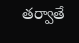తర్వాతే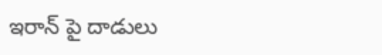ఇరాన్ పై దాడులు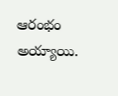ఆరంభం అయ్యాయి.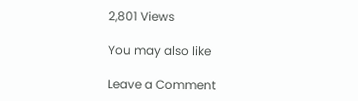2,801 Views

You may also like

Leave a Comment